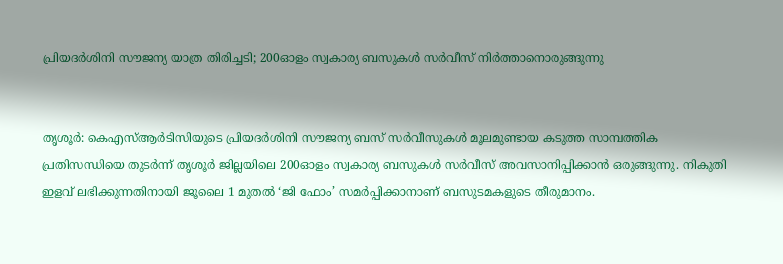പ്രിയദർശിനി സൗജന്യ യാത്ര തിരിച്ചടി; 200ഓളം സ്വകാര്യ ബസുകൾ സർവീസ് നിർത്താനൊരുങ്ങുന്നു


തൃശൂർ: കെഎസ്ആർടിസിയുടെ പ്രിയദർശിനി സൗജന്യ ബസ് സർവീസുകൾ മൂലമുണ്ടായ കടുത്ത സാമ്പത്തിക പ്രതിസന്ധിയെ തുടർന്ന് തൃശൂർ ജില്ലയിലെ 200ഓളം സ്വകാര്യ ബസുകൾ സർവീസ് അവസാനിപ്പിക്കാൻ ഒരുങ്ങുന്നു. നികുതി ഇളവ് ലഭിക്കുന്നതിനായി ജൂലൈ 1 മുതൽ ‘ജി ഫോം’ സമർപ്പിക്കാനാണ് ബസുടമകളുടെ തീരുമാനം.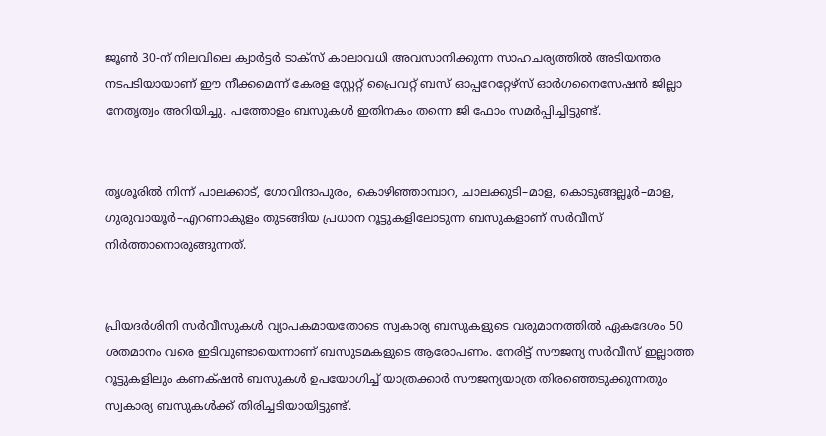ജൂൺ 30-ന് നിലവിലെ ക്വാർട്ടർ ടാക്സ് കാലാവധി അവസാനിക്കുന്ന സാഹചര്യത്തിൽ അടിയന്തര നടപടിയായാണ് ഈ നീക്കമെന്ന് കേരള സ്റ്റേറ്റ് പ്രൈവറ്റ് ബസ് ഓപ്പറേറ്റേഴ്സ് ഓർഗനൈസേഷൻ ജില്ലാ നേതൃത്വം അറിയിച്ചു. പത്തോളം ബസുകൾ ഇതിനകം തന്നെ ജി ഫോം സമർപ്പിച്ചിട്ടുണ്ട്.


തൃശൂരിൽ നിന്ന് പാലക്കാട്, ഗോവിന്ദാപുരം, കൊഴിഞ്ഞാമ്പാറ, ചാലക്കുടി–മാള, കൊടുങ്ങല്ലൂർ–മാള, ഗുരുവായൂർ–എറണാകുളം തുടങ്ങിയ പ്രധാന റൂട്ടുകളിലോടുന്ന ബസുകളാണ് സർവീസ് നിർത്താനൊരുങ്ങുന്നത്.


പ്രിയദർശിനി സർവീസുകൾ വ്യാപകമായതോടെ സ്വകാര്യ ബസുകളുടെ വരുമാനത്തിൽ ഏകദേശം 50 ശതമാനം വരെ ഇടിവുണ്ടായെന്നാണ് ബസുടമകളുടെ ആരോപണം. നേരിട്ട് സൗജന്യ സർവീസ് ഇല്ലാത്ത റൂട്ടുകളിലും കണക്‌ഷൻ ബസുകൾ ഉപയോഗിച്ച് യാത്രക്കാർ സൗജന്യയാത്ര തിരഞ്ഞെടുക്കുന്നതും സ്വകാര്യ ബസുകൾക്ക് തിരിച്ചടിയായിട്ടുണ്ട്.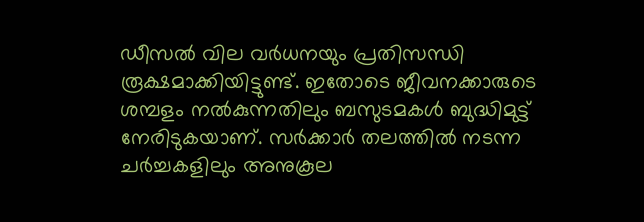ഡീസൽ വില വർധനയും പ്രതിസന്ധി രൂക്ഷമാക്കിയിട്ടുണ്ട്. ഇതോടെ ജീവനക്കാരുടെ ശമ്പളം നൽകുന്നതിലും ബസുടമകൾ ബുദ്ധിമുട്ട് നേരിടുകയാണ്. സർക്കാർ തലത്തിൽ നടന്ന ചർച്ചകളിലും അനുകൂല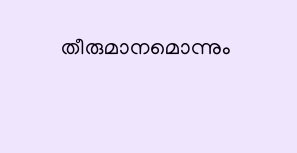തീരുമാനമൊന്നും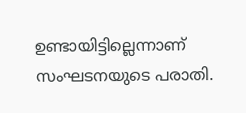ഉണ്ടായിട്ടില്ലെന്നാണ് സംഘടനയുടെ പരാതി.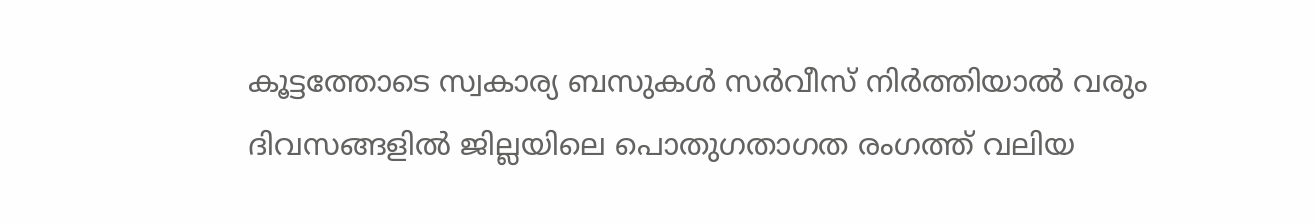കൂട്ടത്തോടെ സ്വകാര്യ ബസുകൾ സർവീസ് നിർത്തിയാൽ വരും ദിവസങ്ങളിൽ ജില്ലയിലെ പൊതുഗതാഗത രംഗത്ത് വലിയ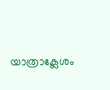യാത്രാക്ലേശം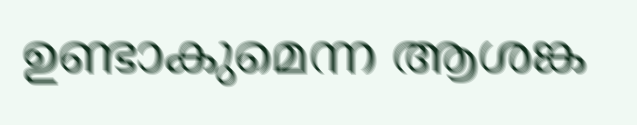ഉണ്ടാകുമെന്ന ആശങ്ക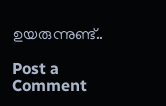ഉയരുന്നുണ്ട്..

Post a Comment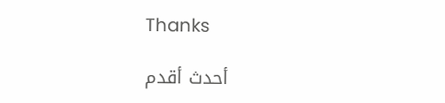Thanks

أحدث أقدم